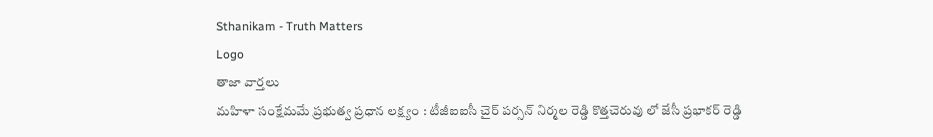Sthanikam - Truth Matters
Logo
తాజా వార్తలు
మహిళా సంక్షేమమే ప్రభుత్వ ప్రధాన లక్ష్యం : టీజీఐఐసీ చైర్ పర్సన్ నిర్మల రెడ్డి కొత్తచెరువు లో జేసీ ప్రభాకర్ రెడ్డి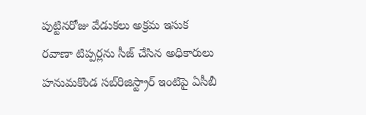పుట్టినరోజు వేడుకలు అక్రమ ఇసుక రవాణా టిప్పర్లను సీజ్ చేసిన అధికారులు హనుమకొండ సబ్‌రిజిస్ట్రార్ ఇంటిపై ఏసీబీ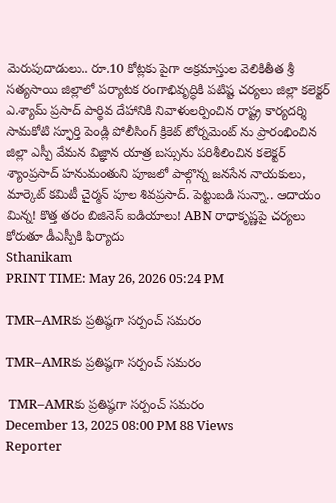మెరుపుదాడులు.. రూ.10 కోట్లకు పైగా అక్రమాస్తుల వెలికితీత శ్రీ సత్యసాయి జిల్లాలో పర్యాటక రంగాభివృద్ధికి పటిష్ట చర్యలు జిల్లా కలెక్టర్ ఎ.శ్యామ్ ప్రసాద్ పార్థివ దేహానికి నివాళులర్పించిన రాష్ట్ర కార్యదర్శి సామకోటి స్ఫూర్తి పెండ్లి పోలీసింగ్ క్రికెట్ టోర్నమెంట్ ను ప్రారంభించిన జిల్లా ఎస్పీ వేమన విజ్ఞాన యాత్ర బస్సును పరిశీలించిన కలెక్టర్ శ్యాంప్రసాద్ హనుమంతుని పూజలో పాల్గొన్న జనసేన నాయకులు, మార్కెట్ కమిటీ చైర్మన్ పూల శివప్రసాద్. పెట్టుబడి సున్నా.. ఆదాయం మిన్న! కొత్త తరం బిజినెస్ ఐడియాలు! ABN రాధాకృష్ణపై చర్యలు కోరుతూ డీఎస్పీకి ఫిర్యాదు
Sthanikam
PRINT TIME: May 26, 2026 05:24 PM

TMR–AMRకు ప్రతిష్ఠగా సర్పంచ్ సమరం

TMR–AMRకు ప్రతిష్ఠగా సర్పంచ్ సమరం

 TMR–AMRకు ప్రతిష్ఠగా సర్పంచ్ సమరం
December 13, 2025 08:00 PM 88 Views
Reporter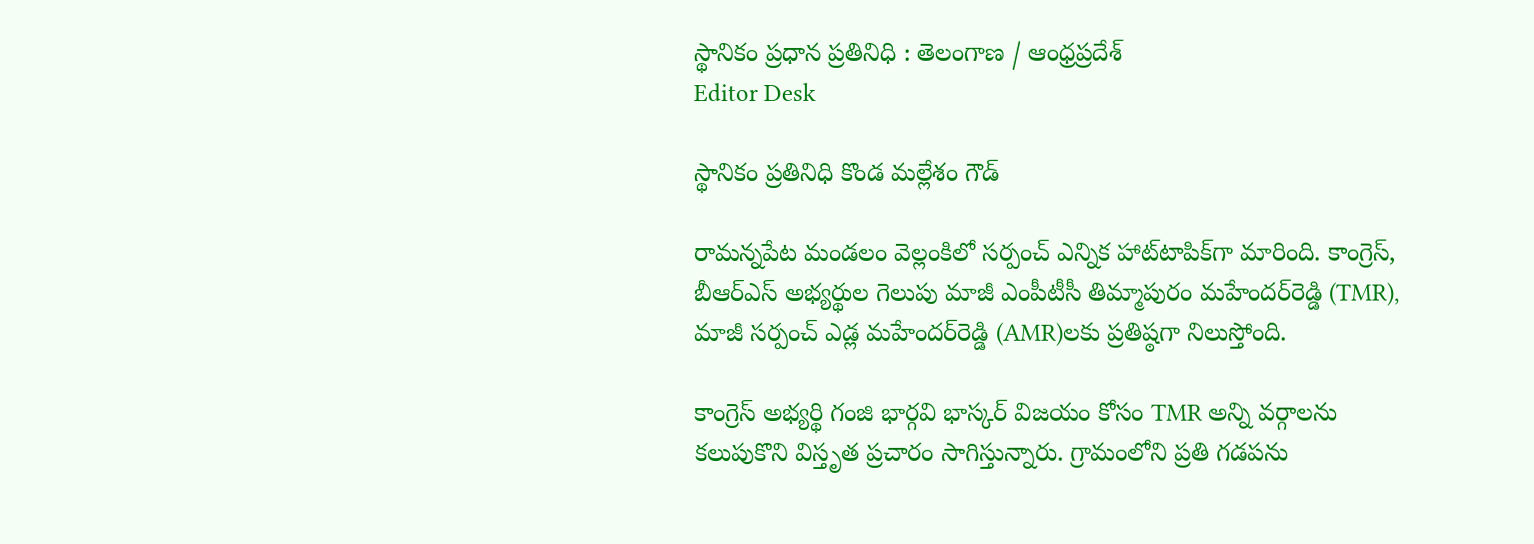స్థానికం ప్రధాన ప్రతినిధి : తెలంగాణ / ఆంధ్రప్రదేశ్
Editor Desk

స్థానికం ప్రతినిధి కొండ మల్లేశం గౌడ్

రామన్నపేట మండలం వెల్లంకిలో సర్పంచ్ ఎన్నిక హాట్‌టాపిక్‌గా మారింది. కాంగ్రెస్, బీఆర్‌ఎస్ అభ్యర్థుల గెలుపు మాజీ ఎంపీటీసీ తిమ్మాపురం మహేందర్‌రెడ్డి (TMR), మాజీ సర్పంచ్ ఎడ్ల మహేందర్‌రెడ్డి (AMR)లకు ప్రతిష్ఠగా నిలుస్తోంది.

కాంగ్రెస్ అభ్యర్థి గంజి భార్గవి భాస్కర్ విజయం కోసం TMR అన్ని వర్గాలను కలుపుకొని విస్తృత ప్రచారం సాగిస్తున్నారు. గ్రామంలోని ప్రతి గడపను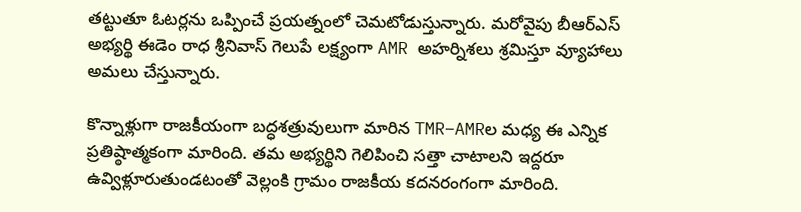తట్టుతూ ఓటర్లను ఒప్పించే ప్రయత్నంలో చెమటోడుస్తున్నారు. మరోవైపు బీఆర్‌ఎస్ అభ్యర్థి ఈడెం రాధ శ్రీనివాస్ గెలుపే లక్ష్యంగా AMR అహర్నిశలు శ్రమిస్తూ వ్యూహాలు అమలు చేస్తున్నారు.

కొన్నాళ్లుగా రాజకీయంగా బద్ధశత్రువులుగా మారిన TMR–AMRల మధ్య ఈ ఎన్నిక ప్రతిష్ఠాత్మకంగా మారింది. తమ అభ్యర్థిని గెలిపించి సత్తా చాటాలని ఇద్దరూ ఉవ్విళ్లూరుతుండటంతో వెల్లంకి గ్రామం రాజకీయ కదనరంగంగా మారింది.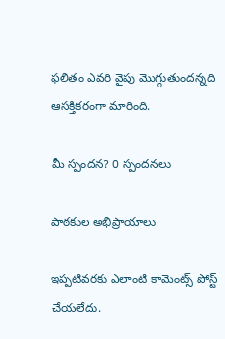ఫలితం ఎవరి వైపు మొగ్గుతుందన్నది ఆసక్తికరంగా మారింది.

మీ స్పందన? 0 స్పందనలు

పాఠకుల అభిప్రాయాలు

ఇప్పటివరకు ఎలాంటి కామెంట్స్ పోస్ట్ చేయలేదు.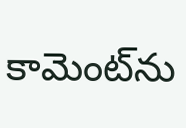కామెంట్‌ను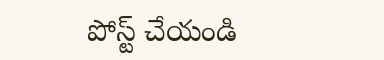పోస్ట్ చేయండి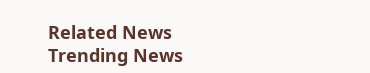Related News
Trending News